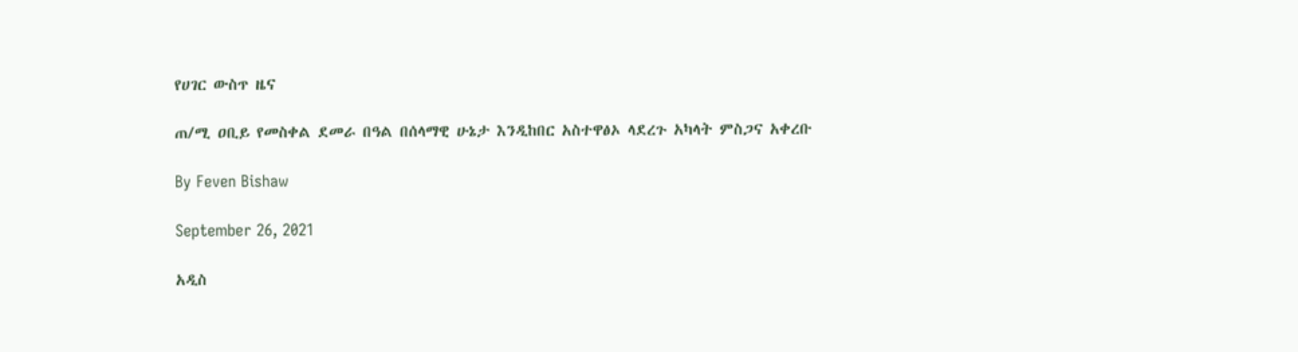የሀገር ውስጥ ዜና

ጠ/ሚ ዐቢይ የመስቀል ደመራ በዓል በሰላማዊ ሁኔታ እንዲከበር አስተዋፅኦ ላደረጉ አካላት ምስጋና አቀረቡ

By Feven Bishaw

September 26, 2021

አዲስ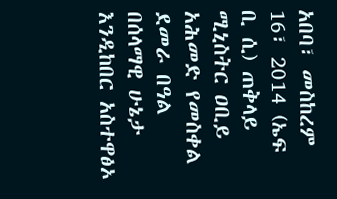አበባ፣ መስከረም 16፣ 2014 (ኤፍ ቢ ሲ) ጠቅላይ ሚኒስትር ዐቢይ አሕመድ የመስቀል ደመራ በዓል በሰላማዊ ሁኔታ እንዲከበር አስተዋፅኦ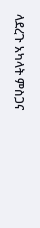ላደረጉ አካላት ምስጋና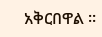አቅርበዋል ፡፡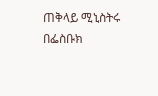ጠቅላይ ሚኒስትሩ በፌስቡክ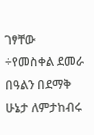ገፃቸው ÷የመስቀል ደመራ በዓልን በደማቅ ሁኔታ ለምታከብሩ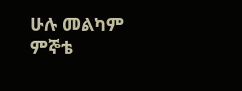ሁሉ መልካም ምኞቴ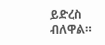ይድረስ ብለዋል።